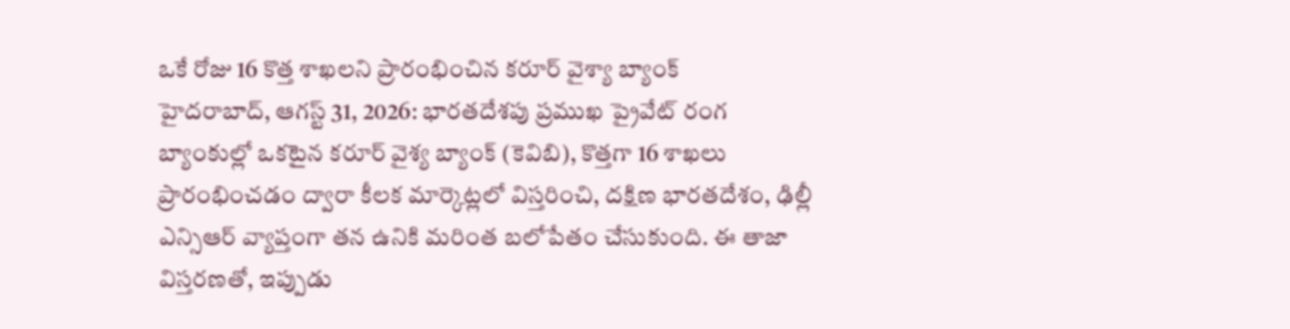ఒకే రోజు 16 కొత్త శాఖలని ప్రారంభించిన కరూర్ వైశ్యా బ్యాంక్
హైదరాబాద్, ఆగస్ట్ 31, 2026: భారతదేశపు ప్రముఖ ప్రైవేట్ రంగ బ్యాంకుల్లో ఒకటైన కరూర్ వైశ్య బ్యాంక్ (కెవిబి), కొత్తగా 16 శాఖలు ప్రారంభించడం ద్వారా కీలక మార్కెట్లలో విస్తరించి, దక్షిణ భారతదేశం, ఢిల్లీ ఎన్సిఆర్ వ్యాప్తంగా తన ఉనికి మరింత బలోపేతం చేసుకుంది. ఈ తాజా విస్తరణతో, ఇప్పుడు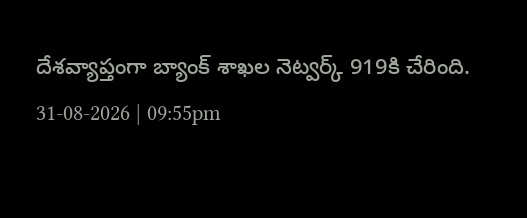దేశవ్యాప్తంగా బ్యాంక్ శాఖల నెట్వర్క్ 919కి చేరింది.
31-08-2026 | 09:55pm